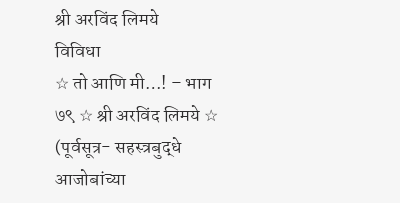श्री अरविंद लिमये
विविधा
☆ तो आणि मी…! – भाग ७९ ☆ श्री अरविंद लिमये ☆
(पूर्वसूत्र- सहस्त्रबुद्धे आजोबांच्या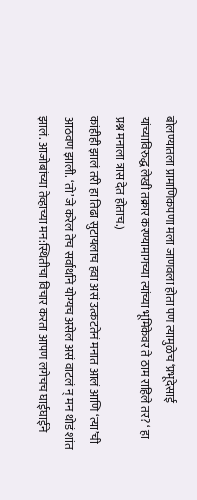बोलण्यातला प्रामाणिकपणा मला जाणवला होता पण त्यामुळेच ‘प्रभूदेसाई यांच्याविरुद्ध लेखी तक्रार करण्यामागच्या त्यांच्या भूमिकेवर ते ठाम राहिले तर? ‘ हा प्रश्न मनाला त्रास देत होताच.)
कांहीही झालं तरी हा तिढा सुटायलाच हवा असं उत्कटतेनं मनात आलं आणि ‘त्या’ची आठवण झाली. ‘तो’ जे करेल तेच सर्वार्थाने योग्यच असेल असं वाटलं न् मन थोडं शांत झालं. आजोबांच्या तेव्हाच्या मन:स्थितीचा विचार करता आपण लगेचच घाईघाईने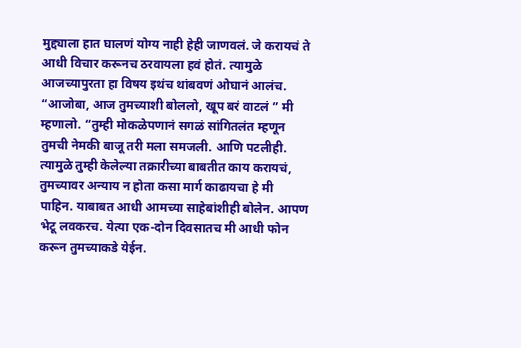मुद्द्याला हात घालणं योग्य नाही हेही जाणवलं. जे करायचं ते आधी विचार करूनच ठरवायला हवं होतं. त्यामुळे आजच्यापुरता हा विषय इथंच थांबवणं ओघानं आलंच.
“आजोबा, आज तुमच्याशी बोललो, खूप बरं वाटलं ” मी म्हणालो. “तुम्ही मोकळेपणानं सगळं सांगितलंत म्हणून तुमची नेमकी बाजू तरी मला समजली. आणि पटलीही. त्यामुळे तुम्ही केलेल्या तक्रारीच्या बाबतीत काय करायचं, तुमच्यावर अन्याय न होता कसा मार्ग काढायचा हे मी पाहिन. याबाबत आधी आमच्या साहेबांशीही बोलेन. आपण भेटू लवकरच. येत्या एक-दोन दिवसातच मी आधी फोन करून तुमच्याकडे येईन.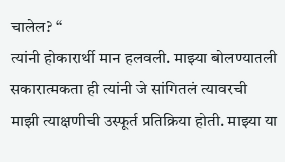चालेल? “
त्यांनी होकारार्थी मान हलवली. माझ्या बोलण्यातली सकारात्मकता ही त्यांनी जे सांगितलं त्यावरची माझी त्याक्षणीची उस्फूर्त प्रतिक्रिया होती. माझ्या या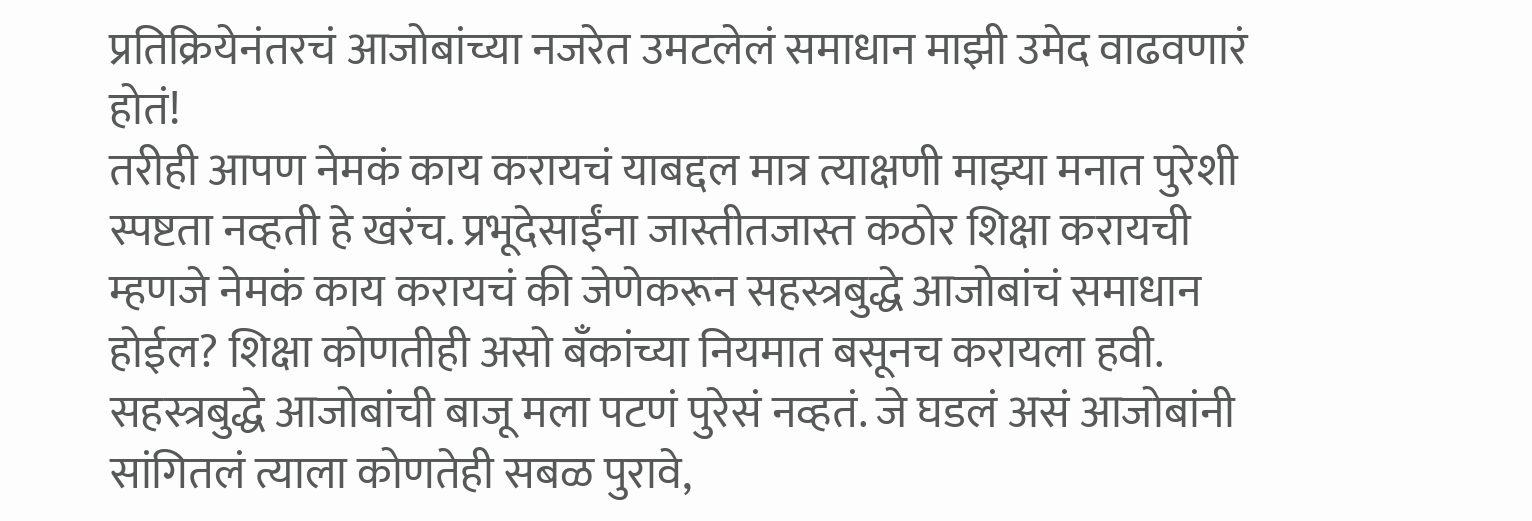प्रतिक्रियेनंतरचं आजोबांच्या नजरेत उमटलेलं समाधान माझी उमेद वाढवणारं होतं!
तरीही आपण नेमकं काय करायचं याबद्दल मात्र त्याक्षणी माझ्या मनात पुरेशी स्पष्टता नव्हती हे खरंच. प्रभूदेसाईंना जास्तीतजास्त कठोर शिक्षा करायची म्हणजे नेमकं काय करायचं की जेणेकरून सहस्त्रबुद्धे आजोबांचं समाधान होईल? शिक्षा कोणतीही असो बँकांच्या नियमात बसूनच करायला हवी. सहस्त्रबुद्धे आजोबांची बाजू मला पटणं पुरेसं नव्हतं. जे घडलं असं आजोबांनी सांगितलं त्याला कोणतेही सबळ पुरावे,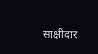साक्षीदार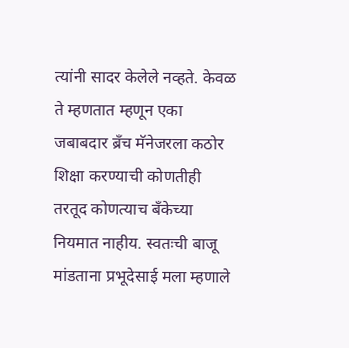त्यांनी सादर केलेले नव्हते. केवळ ते म्हणतात म्हणून एका जबाबदार ब्रॅंच मॅनेजरला कठोर शिक्षा करण्याची कोणतीही तरतूद कोणत्याच बँकेच्या नियमात नाहीय. स्वतःची बाजू मांडताना प्रभूदेसाई मला म्हणाले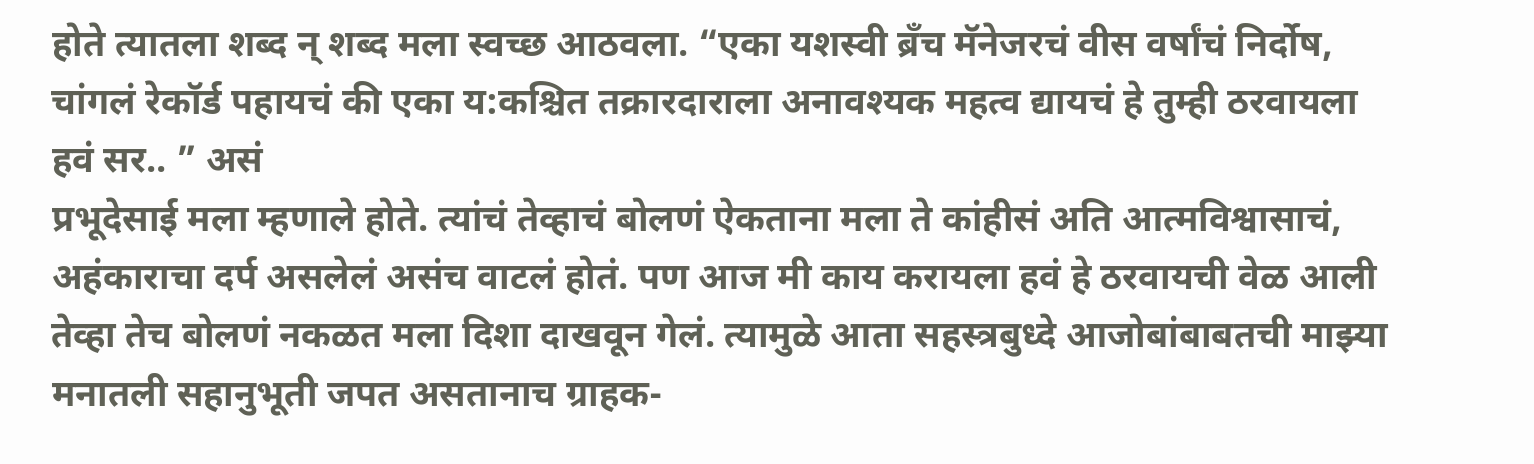होते त्यातला शब्द न् शब्द मला स्वच्छ आठवला. “एका यशस्वी ब्रॅंच मॅनेजरचं वीस वर्षांचं निर्दोष, चांगलं रेकॉर्ड पहायचं की एका य:कश्चित तक्रारदाराला अनावश्यक महत्व द्यायचं हे तुम्ही ठरवायला हवं सर.. ” असं
प्रभूदेसाई मला म्हणाले होते. त्यांचं तेव्हाचं बोलणं ऐकताना मला ते कांहीसं अति आत्मविश्वासाचं, अहंकाराचा दर्प असलेलं असंच वाटलं होतं. पण आज मी काय करायला हवं हे ठरवायची वेळ आली तेव्हा तेच बोलणं नकळत मला दिशा दाखवून गेलं. त्यामुळे आता सहस्त्रबुध्दे आजोबांबाबतची माझ्या मनातली सहानुभूती जपत असतानाच ग्राहक-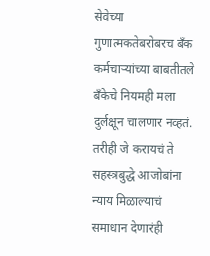सेवेच्या गुणात्मकतेबरोबरच बँक कर्मचाऱ्यांच्या बाबतीतले बॅंकेचे नियमही मला दुर्लक्षून चालणार नव्हतं. तरीही जे करायचं ते सहस्त्रबुद्धे आजोबांना न्याय मिळाल्याचं समाधान देणारंही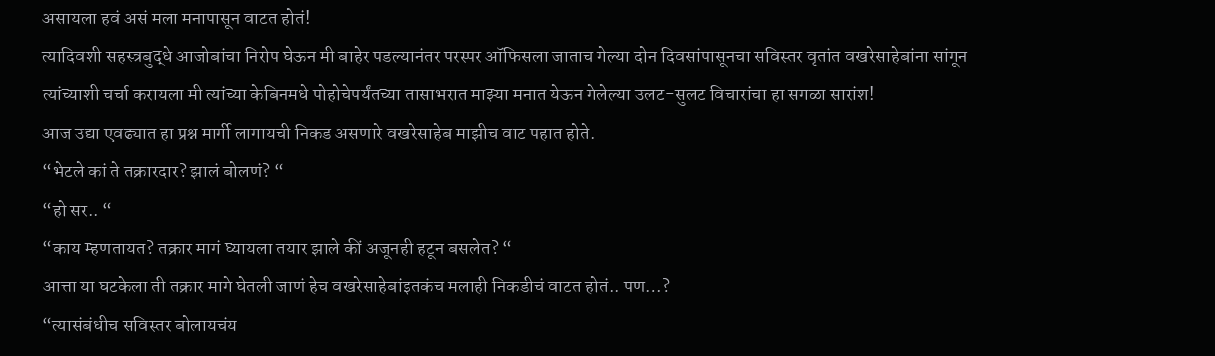असायला हवं असं मला मनापासून वाटत होतं!
त्यादिवशी सहस्त्रबुद्धे आजोबांचा निरोप घेऊन मी बाहेर पडल्यानंतर परस्पर ऑफिसला जाताच गेल्या दोन दिवसांपासूनचा सविस्तर वृतांत वखरेसाहेबांना सांगून त्यांच्याशी चर्चा करायला मी त्यांच्या केबिनमधे पोहोचेपर्यंतच्या तासाभरात माझ्या मनात येऊन गेलेल्या उलट-सुलट विचारांचा हा सगळा सारांश!
आज उद्या एवढ्यात हा प्रश्न मार्गी लागायची निकड असणारे वखरेसाहेब माझीच वाट पहात होते.
“भेटले कां ते तक्रारदार? झालं बोलणं? “
“हो सर.. “
“काय म्हणतायत? तक्रार मागं घ्यायला तयार झाले कीं अजूनही हटून बसलेत? “
आत्ता या घटकेला ती तक्रार मागे घेतली जाणं हेच वखरेसाहेबांइतकंच मलाही निकडीचं वाटत होतं.. पण…?
“त्यासंबंधीच सविस्तर बोलायचंय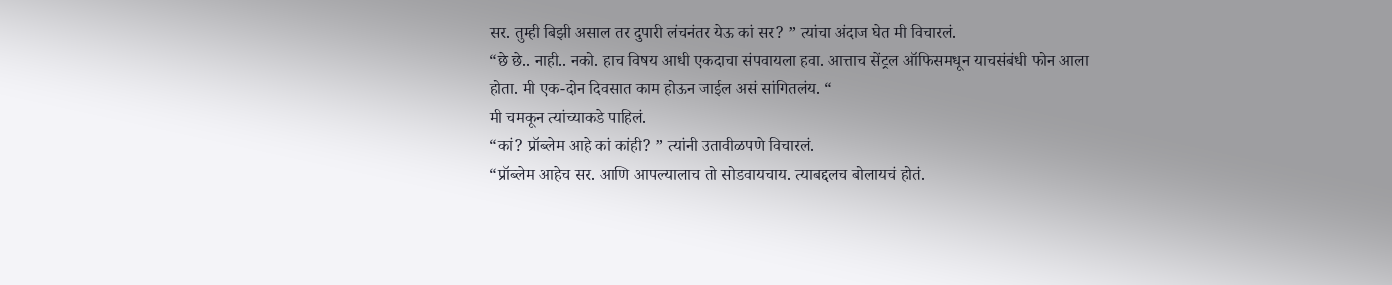सर. तुम्ही बिझी असाल तर दुपारी लंचनंतर येऊ कां सर? ” त्यांचा अंदाज घेत मी विचारलं.
“छे छे.. नाही.. नको. हाच विषय आधी एकदाचा संपवायला हवा. आत्ताच सेंट्रल ऑफिसमधून याचसंबंधी फोन आला होता. मी एक-दोन दिवसात काम होऊन जाईल असं सांगितलंय. “
मी चमकून त्यांच्याकडे पाहिलं.
“कां? प्रॉब्लेम आहे कां कांही? ” त्यांनी उतावीळपणे विचारलं.
“प्रॉब्लेम आहेच सर. आणि आपल्यालाच तो सोडवायचाय. त्याबद्दलच बोलायचं होतं.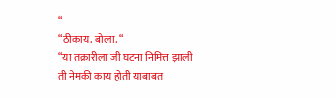“
“ठीकाय. बोला. “
“या तक्रारीला जी घटना निमित्त झाली ती नेमकी काय होती याबाबत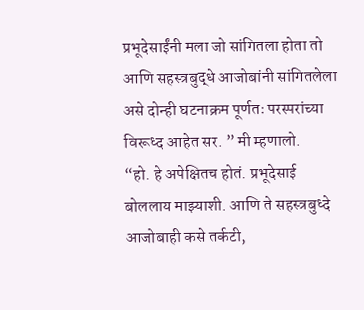प्रभूदेसाईंनी मला जो सांगितला होता तो आणि सहस्त्रबुद्धे आजोबांनी सांगितलेला असे दोन्ही घटनाक्रम पूर्णतः परस्परांच्या विरूध्द आहेत सर. ” मी म्हणालो.
“हो. हे अपेक्षितच होतं. प्रभूदेसाई बोललाय माझ्याशी. आणि ते सहस्त्रबुध्दे आजोबाही कसे तर्कटी,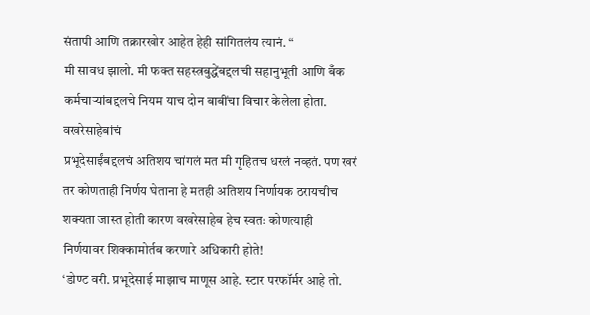संतापी आणि तक्रारखोर आहेत हेही सांगितलंय त्यानं. “
मी सावध झालो. मी फक्त सहस्त्रबुद्धेंबद्दलची सहानुभूती आणि बँक कर्मचाऱ्यांबद्दलचे नियम याच दोन बाबींचा विचार केलेला होता. वखरेसाहेबांचं
प्रभूदेसाईंबद्दलचं अतिशय चांगलं मत मी गृहितच धरलं नव्हतं. पण खरं तर कोणताही निर्णय घेताना हे मतही अतिशय निर्णायक ठरायचीच शक्यता जास्त होती कारण वखरेसाहेब हेच स्वतः कोणत्याही निर्णयावर शिक्कामोर्तब करणारे अधिकारी होते!
‘डोण्ट वरी. प्रभूदेसाई माझाच माणूस आहे. स्टार परफॉर्मर आहे तो.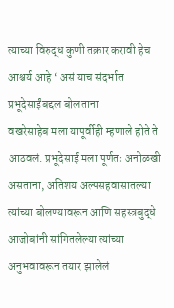त्याच्या विरुद्ध कुणी तक्रार करावी हेच आश्चर्य आहे ‘ असं याच संदर्भात प्रभूदेसाईंबद्दल बोलताना
वखरेसाहेब मला यापूर्वीही म्हणाले होते ते आठवलं. प्रभूदेसाई मला पूर्णतः अनोळखी असताना, अतिशय अल्पसहवासातल्या त्यांच्या बोलण्यावरून आणि सहस्त्रबुद्धे आजोबांनी सांगितलेल्या त्यांच्या अनुभवावरून तयार झालेलं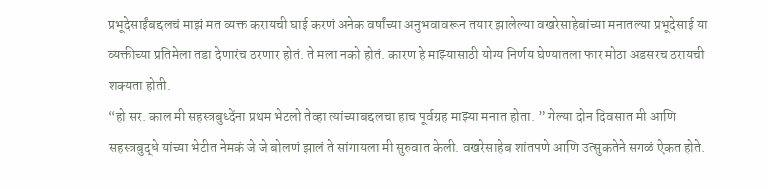प्रभूदेसाईंबद्दलचं माझं मत व्यक्त करायची घाई करणं अनेक वर्षांच्या अनुभवावरून तयार झालेल्या वखरेसाहेबांच्या मनातल्या प्रभूदेसाई या व्यक्तीच्या प्रतिमेला तडा देणारंच ठरणार होतं. ते मला नको होतं. कारण हे माझ्यासाठी योग्य निर्णय घेण्यातला फार मोठा अडसरच ठरायची शक्यता होती.
“हो सर. काल मी सहस्त्रबुध्देंना प्रथम भेटलो तेव्हा त्यांच्याबद्दलचा हाच पूर्वग्रह माझ्या मनात होता. ” गेल्या दोन दिवसात मी आणि सहस्त्रबुद्धे यांच्या भेटीत नेमकं जे जे बोलणं झालं ते सांगायला मी सुरुवात केली. वखरेसाहेब शांतपणे आणि उत्सुकतेने सगळं ऐकत होते.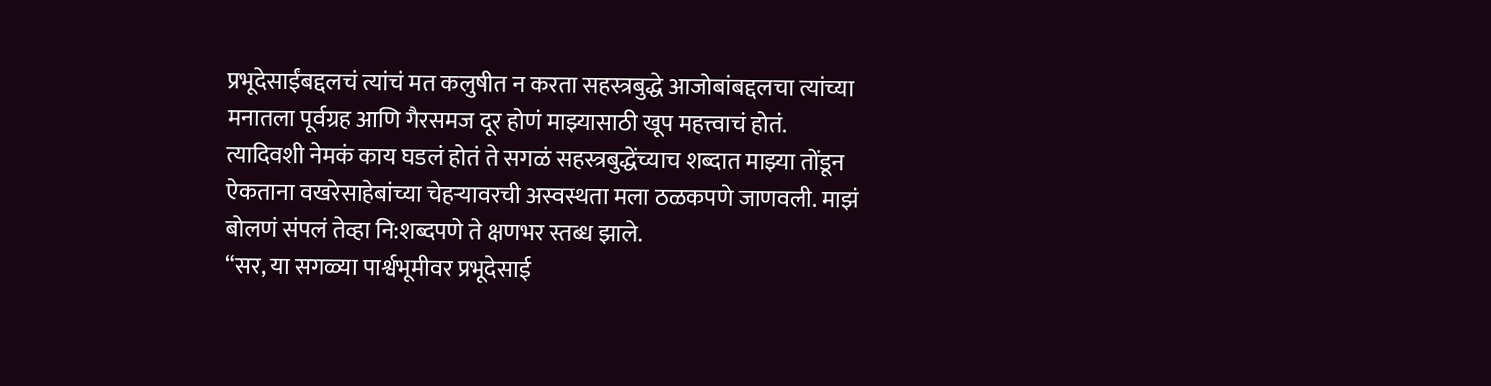प्रभूदेसाईंबद्दलचं त्यांचं मत कलुषीत न करता सहस्त्रबुद्धे आजोबांबद्दलचा त्यांच्या मनातला पूर्वग्रह आणि गैरसमज दूर होणं माझ्यासाठी खूप महत्त्वाचं होतं.
त्यादिवशी नेमकं काय घडलं होतं ते सगळं सहस्त्रबुद्धेंच्याच शब्दात माझ्या तोंडून ऐकताना वखरेसाहेबांच्या चेहऱ्यावरची अस्वस्थता मला ठळकपणे जाणवली. माझं बोलणं संपलं तेव्हा नि:शब्दपणे ते क्षणभर स्तब्ध झाले.
“सर, या सगळ्या पार्श्वभूमीवर प्रभूदेसाई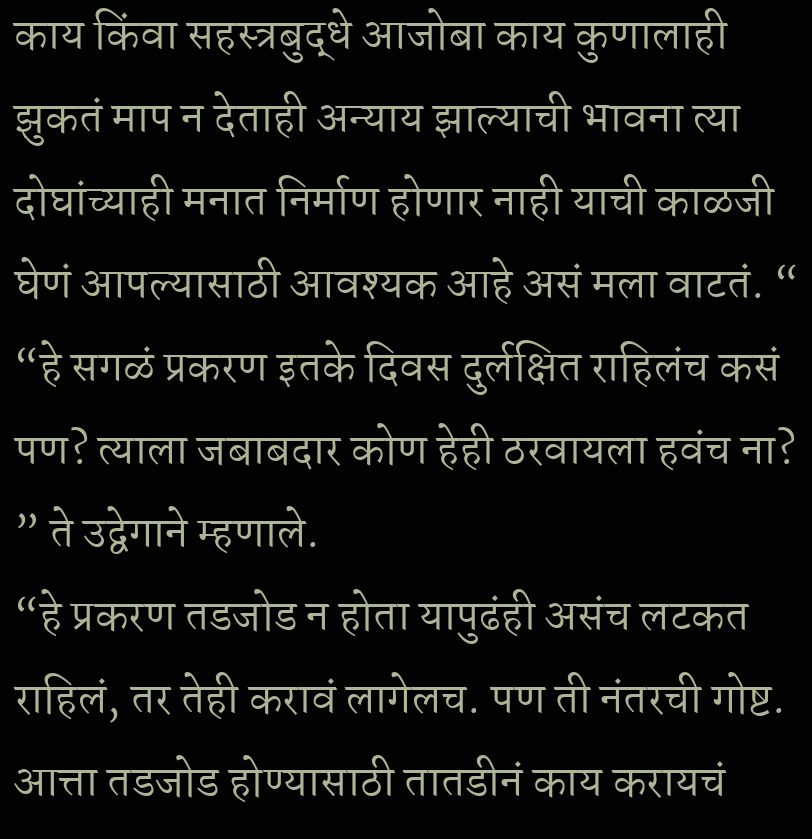काय किंवा सहस्त्रबुद्धे आजोबा काय कुणालाही झुकतं माप न देताही अन्याय झाल्याची भावना त्या दोघांच्याही मनात निर्माण होणार नाही याची काळजी घेणं आपल्यासाठी आवश्यक आहे असं मला वाटतं. “
“हे सगळं प्रकरण इतके दिवस दुर्लक्षित राहिलंच कसं पण? त्याला जबाबदार कोण हेही ठरवायला हवंच ना? ” ते उद्वेगाने म्हणाले.
“हे प्रकरण तडजोड न होता यापुढंही असंच लटकत राहिलं, तर तेही करावं लागेलच. पण ती नंतरची गोष्ट. आत्ता तडजोड होण्यासाठी तातडीनं काय करायचं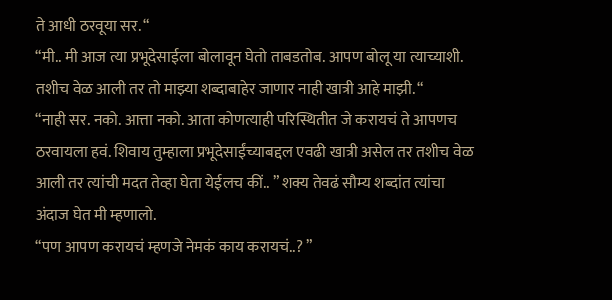ते आधी ठरवूया सर. “
“मी.. मी आज त्या प्रभूदेसाईला बोलावून घेतो ताबडतोब. आपण बोलू या त्याच्याशी. तशीच वेळ आली तर तो माझ्या शब्दाबाहेर जाणार नाही खात्री आहे माझी. “
“नाही सर. नको. आत्ता नको. आता कोणत्याही परिस्थितीत जे करायचं ते आपणच ठरवायला हवं. शिवाय तुम्हाला प्रभूदेसाईंच्याबद्दल एवढी खात्री असेल तर तशीच वेळ आली तर त्यांची मदत तेव्हा घेता येईलच कीं.. ” शक्य तेवढं सौम्य शब्दांत त्यांचा अंदाज घेत मी म्हणालो.
“पण आपण करायचं म्हणजे नेमकं काय करायचं..? ”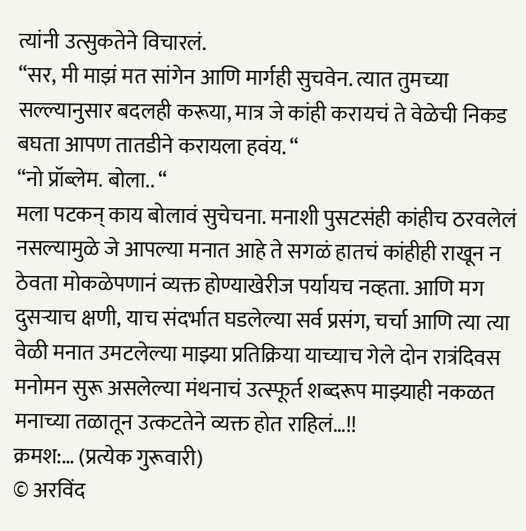त्यांनी उत्सुकतेने विचारलं.
“सर, मी माझं मत सांगेन आणि मार्गही सुचवेन. त्यात तुमच्या सल्ल्यानुसार बदलही करूया, मात्र जे कांही करायचं ते वेळेची निकड बघता आपण तातडीने करायला हवंय. “
“नो प्रॉब्लेम. बोला.. “
मला पटकन् काय बोलावं सुचेचना. मनाशी पुसटसंही कांहीच ठरवलेलं नसल्यामुळे जे आपल्या मनात आहे ते सगळं हातचं कांहीही राखून न ठेवता मोकळेपणानं व्यक्त होण्याखेरीज पर्यायच नव्हता. आणि मग दुसऱ्याच क्षणी, याच संदर्भात घडलेल्या सर्व प्रसंग, चर्चा आणि त्या त्या वेळी मनात उमटलेल्या माझ्या प्रतिक्रिया याच्याच गेले दोन रात्रंदिवस मनोमन सुरू असलेल्या मंथनाचं उत्स्फूर्त शब्दरूप माझ्याही नकळत मनाच्या तळातून उत्कटतेने व्यक्त होत राहिलं…!!
क्रमश:… (प्रत्येक गुरूवारी)
© अरविंद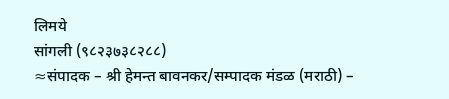लिमये
सांगली (९८२३७३८२८८)
≈संपादक – श्री हेमन्त बावनकर/सम्पादक मंडळ (मराठी) –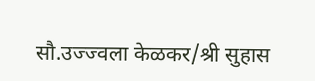सौ.उज्ज्वला केळकर/श्री सुहास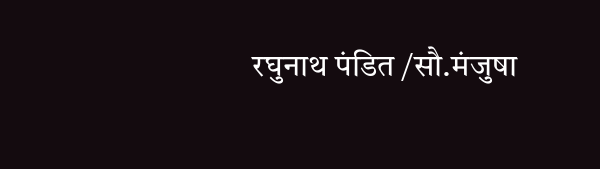रघुनाथ पंडित /सौ.मंजुषा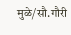मुळे/सौ.गौरी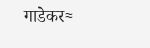गाडेकर≈